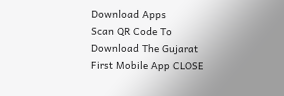Download Apps
Scan QR Code To Download The Gujarat First Mobile App CLOSE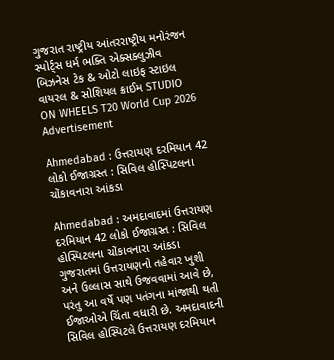ગુજરાત રાષ્ટ્રીય આંતરરાષ્ટ્રીય મનોરંજન સ્પોર્ટ્સ ધર્મ ભક્તિ એક્સક્લુઝીવ બિઝનેસ ટેક & ઓટો લાઇફ સ્ટાઇલ વાયરલ & સોશિયલ ક્રાઈમ STUDIO ON WHEELS T20 World Cup 2026
Advertisement

Ahmedabad : ઉત્તરાયણ દરમિયાન 42 લોકો ઈજાગ્રસ્ત : સિવિલ હોસ્પિટલના ચોંકાવનારા આંકડા

Ahmedabad : અમદાવાદમાં ઉત્તરાયણ દરમિયાન 42 લોકો ઈજાગ્રસ્ત : સિવિલ હોસ્પિટલના ચોંકાવનારા આંકડા ગુજરાતમાં ઉત્તરાયણનો તહેવાર ખુશી અને ઉલ્લાસ સાથે ઉજવવામાં આવે છે, પરંતુ આ વર્ષે પણ પતંગના માંજાથી થતી ઈજાઓએ ચિંતા વધારી છે. અમદાવાદની સિવિલ હોસ્પિટલે ઉત્તરાયણ દરમિયાન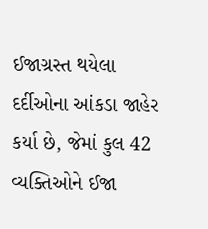ઈજાગ્રસ્ત થયેલા દર્દીઓના આંકડા જાહેર કર્યા છે, જેમાં કુલ 42 વ્યક્તિઓને ઈજા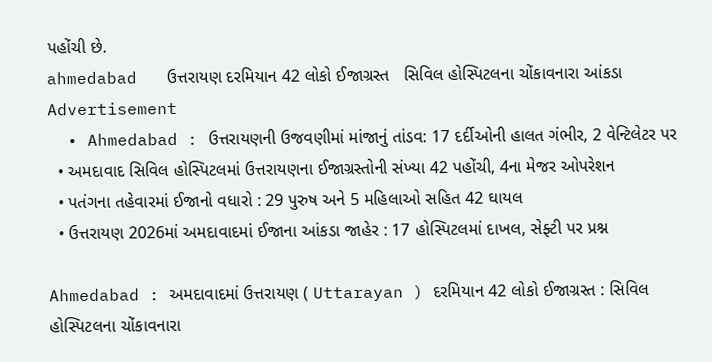પહોંચી છે.
ahmedabad   ઉત્તરાયણ દરમિયાન 42 લોકો ઈજાગ્રસ્ત   સિવિલ હોસ્પિટલના ચોંકાવનારા આંકડા
Advertisement
  • Ahmedabad : ઉત્તરાયણની ઉજવણીમાં માંજાનું તાંડવ: 17 દર્દીઓની હાલત ગંભીર, 2 વેન્ટિલેટર પર
  • અમદાવાદ સિવિલ હોસ્પિટલમાં ઉત્તરાયણના ઈજાગ્રસ્તોની સંખ્યા 42 પહોંચી, 4ના મેજર ઓપરેશન
  • પતંગના તહેવારમાં ઈજાનો વધારો : 29 પુરુષ અને 5 મહિલાઓ સહિત 42 ઘાયલ
  • ઉત્તરાયણ 2026માં અમદાવાદમાં ઈજાના આંકડા જાહેર : 17 હોસ્પિટલમાં દાખલ, સેફ્ટી પર પ્રશ્ન

Ahmedabad : અમદાવાદમાં ઉત્તરાયણ ( Uttarayan ) દરમિયાન 42 લોકો ઈજાગ્રસ્ત : સિવિલ હોસ્પિટલના ચોંકાવનારા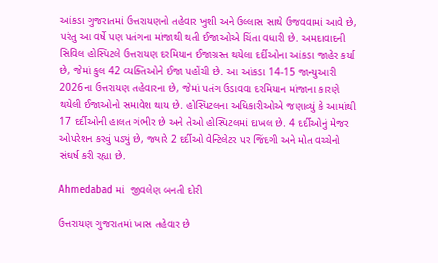આંકડા ગુજરાતમાં ઉત્તરાયણનો તહેવાર ખુશી અને ઉલ્લાસ સાથે ઉજવવામાં આવે છે, પરંતુ આ વર્ષે પણ પતંગના માંજાથી થતી ઈજાઓએ ચિંતા વધારી છે. અમદાવાદની સિવિલ હોસ્પિટલે ઉત્તરાયણ દરમિયાન ઈજાગ્રસ્ત થયેલા દર્દીઓના આંકડા જાહેર કર્યા છે, જેમાં કુલ 42 વ્યક્તિઓને ઈજા પહોંચી છે. આ આંકડા 14-15 જાન્યુઆરી 2026ના ઉત્તરાયણ તહેવારના છે, જેમાં પતંગ ઉડાવવા દરમિયાન માંજાના કારણે થયેલી ઈજાઓનો સમાવેશ થાય છે. હોસ્પિટલના અધિકારીઓએ જણાવ્યું કે આમાંથી 17 દર્દીઓની હાલત ગંભીર છે અને તેઓ હોસ્પિટલમાં દાખલ છે. 4 દર્દીઓનું મેજર ઓપરેશન કરવું પડ્યું છે, જ્યારે 2 દર્દીઓ વેન્ટિલેટર પર જિંદગી અને મોત વચ્ચેનો સંઘર્ષ કરી રહ્યા છે.

Ahmedabad માં  જીવલેણ બનતી દોરી

ઉત્તરાયણ ગુજરાતમાં ખાસ તહેવાર છે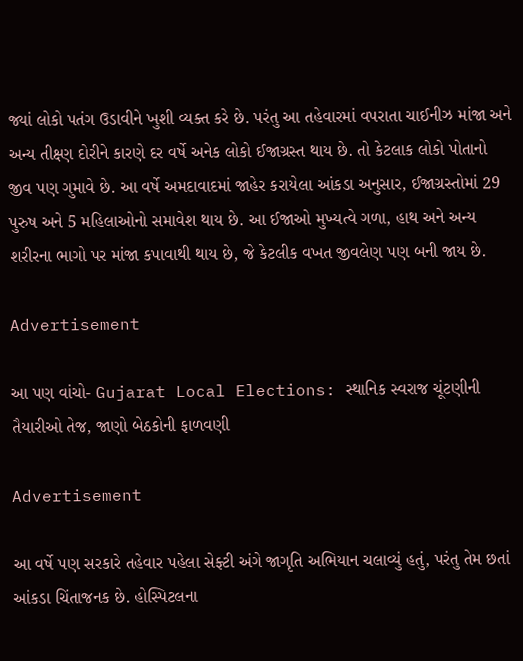જ્યાં લોકો પતંગ ઉડાવીને ખુશી વ્યક્ત કરે છે. પરંતુ આ તહેવારમાં વપરાતા ચાઈનીઝ માંજા અને અન્ય તીક્ષ્ણ દોરીને કારણે દર વર્ષે અનેક લોકો ઈજાગ્રસ્ત થાય છે. તો કેટલાક લોકો પોતાનો જીવ પણ ગુમાવે છે. આ વર્ષે અમદાવાદમાં જાહેર કરાયેલા આંકડા અનુસાર, ઈજાગ્રસ્તોમાં 29 પુરુષ અને 5 મહિલાઓનો સમાવેશ થાય છે. આ ઈજાઓ મુખ્યત્વે ગળા, હાથ અને અન્ય શરીરના ભાગો પર માંજા કપાવાથી થાય છે, જે કેટલીક વખત જીવલેણ પણ બની જાય છે.

Advertisement

આ પણ વાંચો- Gujarat Local Elections: સ્થાનિક સ્વરાજ ચૂંટણીની તૈયારીઓ તેજ, જાણો બેઠકોની ફાળવણી

Advertisement

આ વર્ષે પણ સરકારે તહેવાર પહેલા સેફ્ટી અંગે જાગૃતિ અભિયાન ચલાવ્યું હતું, પરંતુ તેમ છતાં આંકડા ચિંતાજનક છે. હોસ્પિટલના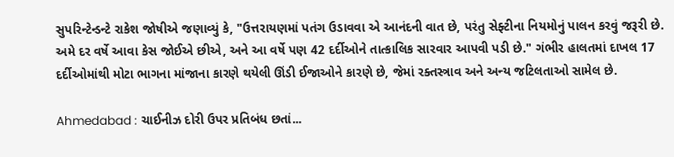સુપરિન્ટેન્ડન્ટે રાકેશ જોષીએ જણાવ્યું કે, "ઉત્તરાયણમાં પતંગ ઉડાવવા એ આનંદની વાત છે, પરંતુ સેફ્ટીના નિયમોનું પાલન કરવું જરૂરી છે. અમે દર વર્ષે આવા કેસ જોઈએ છીએ, અને આ વર્ષે પણ 42 દર્દીઓને તાત્કાલિક સારવાર આપવી પડી છે." ગંભીર હાલતમાં દાખલ 17 દર્દીઓમાંથી મોટા ભાગના માંજાના કારણે થયેલી ઊંડી ઈજાઓને કારણે છે, જેમાં રક્તસ્ત્રાવ અને અન્ય જટિલતાઓ સામેલ છે.

Ahmedabad : ચાઈનીઝ દોરી ઉપર પ્રતિબંધ છતાં...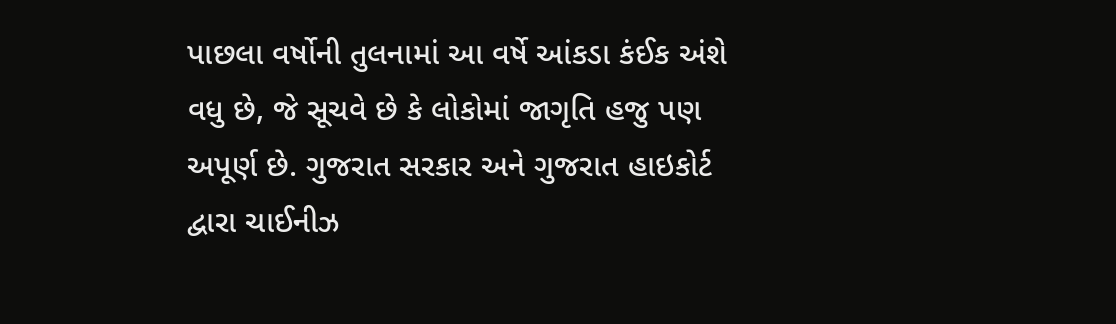પાછલા વર્ષોની તુલનામાં આ વર્ષે આંકડા કંઈક અંશે વધુ છે, જે સૂચવે છે કે લોકોમાં જાગૃતિ હજુ પણ અપૂર્ણ છે. ગુજરાત સરકાર અને ગુજરાત હાઇકોર્ટ દ્વારા ચાઈનીઝ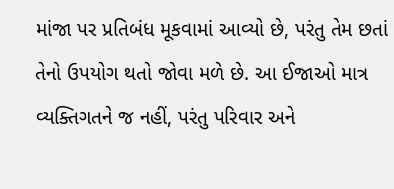માંજા પર પ્રતિબંધ મૂકવામાં આવ્યો છે, પરંતુ તેમ છતાં તેનો ઉપયોગ થતો જોવા મળે છે. આ ઈજાઓ માત્ર વ્યક્તિગતને જ નહીં, પરંતુ પરિવાર અને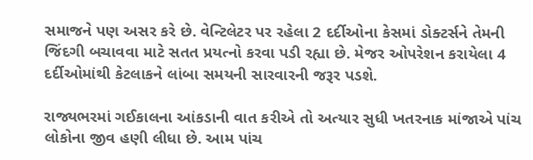સમાજને પણ અસર કરે છે. વેન્ટિલેટર પર રહેલા 2 દર્દીઓના કેસમાં ડોક્ટર્સને તેમની જિંદગી બચાવવા માટે સતત પ્રયત્નો કરવા પડી રહ્યા છે. મેજર ઓપરેશન કરાયેલા 4 દર્દીઓમાંથી કેટલાકને લાંબા સમયની સારવારની જરૂર પડશે.

રાજ્યભરમાં ગઈકાલના આંકડાની વાત કરીએ તો અત્યાર સુધી ખતરનાક માંજાએ પાંચ લોકોના જીવ હણી લીધા છે. આમ પાંચ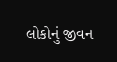લોકોનું જીવન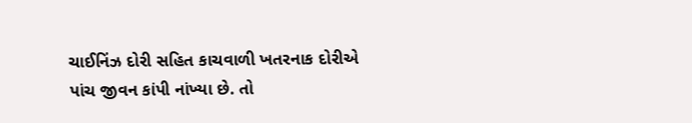ચાઈનિંઝ દોરી સહિત કાચવાળી ખતરનાક દોરીએ પાંચ જીવન કાંપી નાંખ્યા છે. તો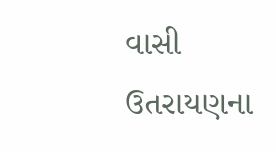વાસી ઉતરાયણના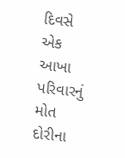દિવસે એક આખા પરિવારનું મોત દોરીના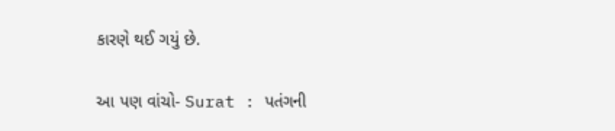કારણે થઈ ગયું છે.

આ પણ વાંચો- Surat : પતંગની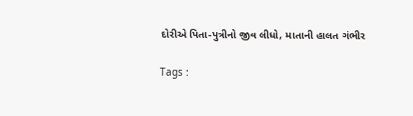દોરીએ પિતા-પુત્રીનો જીવ લીધો, માતાની હાલત ગંભીર

Tags :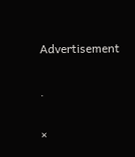Advertisement

.

×